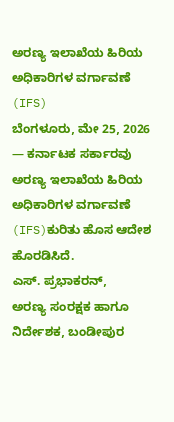ಅರಣ್ಯ ಇಲಾಖೆಯ ಹಿರಿಯ ಅಧಿಕಾರಿಗಳ ವರ್ಗಾವಣೆ (IFS)
ಬೆಂಗಳೂರು, ಮೇ 25, 2026 — ಕರ್ನಾಟಕ ಸರ್ಕಾರವು ಅರಣ್ಯ ಇಲಾಖೆಯ ಹಿರಿಯ ಅಧಿಕಾರಿಗಳ ವರ್ಗಾವಣೆ (IFS)ಕುರಿತು ಹೊಸ ಆದೇಶ ಹೊರಡಿಸಿದೆ.
ಎಸ್. ಪ್ರಭಾಕರನ್,
ಅರಣ್ಯ ಸಂರಕ್ಷಕ ಹಾಗೂ ನಿರ್ದೇಶಕ, ಬಂಡೀಪುರ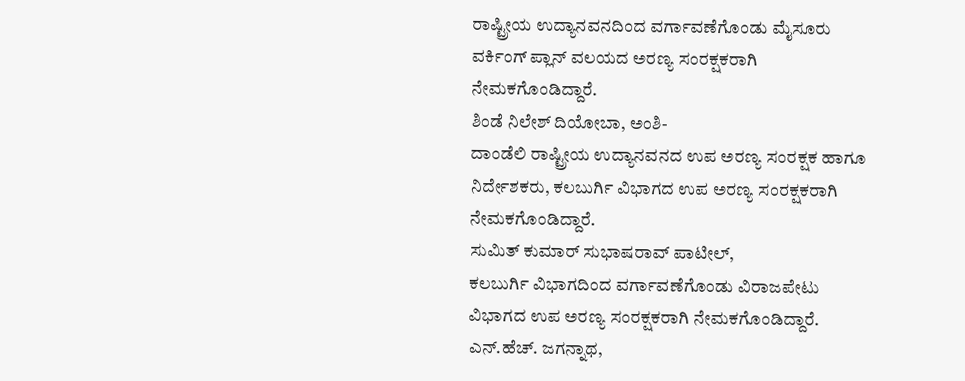ರಾಷ್ಟ್ರೀಯ ಉದ್ಯಾನವನದಿಂದ ವರ್ಗಾವಣೆಗೊಂಡು ಮೈಸೂರು ವರ್ಕಿಂಗ್ ಪ್ಲಾನ್ ವಲಯದ ಅರಣ್ಯ ಸಂರಕ್ಷಕರಾಗಿ ನೇಮಕಗೊಂಡಿದ್ದಾರೆ.
ಶಿಂಡೆ ನಿಲೇಶ್ ದಿಯೋಬಾ, ಅಂಶಿ-
ದಾಂಡೆಲಿ ರಾಷ್ಟ್ರೀಯ ಉದ್ಯಾನವನದ ಉಪ ಅರಣ್ಯ ಸಂರಕ್ಷಕ ಹಾಗೂ ನಿರ್ದೇಶಕರು, ಕಲಬುರ್ಗಿ ವಿಭಾಗದ ಉಪ ಅರಣ್ಯ ಸಂರಕ್ಷಕರಾಗಿ ನೇಮಕಗೊಂಡಿದ್ದಾರೆ.
ಸುಮಿತ್ ಕುಮಾರ್ ಸುಭಾಷರಾವ್ ಪಾಟೀಲ್,
ಕಲಬುರ್ಗಿ ವಿಭಾಗದಿಂದ ವರ್ಗಾವಣೆಗೊಂಡು ವಿರಾಜಪೇಟು ವಿಭಾಗದ ಉಪ ಅರಣ್ಯ ಸಂರಕ್ಷಕರಾಗಿ ನೇಮಕಗೊಂಡಿದ್ದಾರೆ.
ಎನ್.ಹೆಚ್. ಜಗನ್ನಾಥ,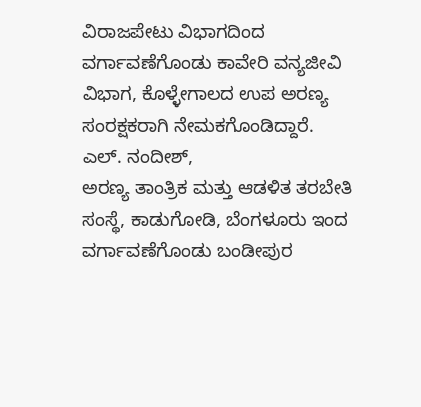ವಿರಾಜಪೇಟು ವಿಭಾಗದಿಂದ ವರ್ಗಾವಣೆಗೊಂಡು ಕಾವೇರಿ ವನ್ಯಜೀವಿ ವಿಭಾಗ, ಕೊಳ್ಳೇಗಾಲದ ಉಪ ಅರಣ್ಯ ಸಂರಕ್ಷಕರಾಗಿ ನೇಮಕಗೊಂಡಿದ್ದಾರೆ.
ಎಲ್. ನಂದೀಶ್,
ಅರಣ್ಯ ತಾಂತ್ರಿಕ ಮತ್ತು ಆಡಳಿತ ತರಬೇತಿ ಸಂಸ್ಥೆ, ಕಾಡುಗೋಡಿ, ಬೆಂಗಳೂರು ಇಂದ ವರ್ಗಾವಣೆಗೊಂಡು ಬಂಡೀಪುರ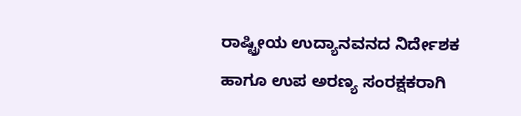ರಾಷ್ಟ್ರೀಯ ಉದ್ಯಾನವನದ ನಿರ್ದೇಶಕ ಹಾಗೂ ಉಪ ಅರಣ್ಯ ಸಂರಕ್ಷಕರಾಗಿ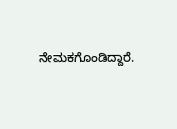ನೇಮಕಗೊಂಡಿದ್ದಾರೆ.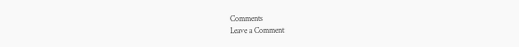Comments
Leave a Comment